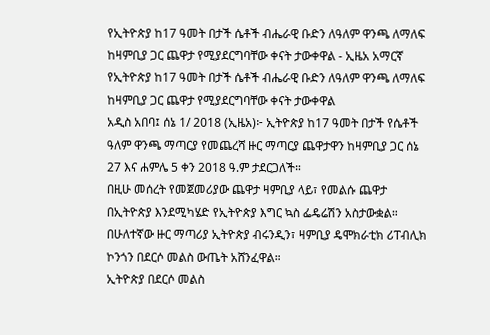የኢትዮጵያ ከ17 ዓመት በታች ሴቶች ብሔራዊ ቡድን ለዓለም ዋንጫ ለማለፍ ከዛምቢያ ጋር ጨዋታ የሚያደርግባቸው ቀናት ታውቀዋል - ኢዜአ አማርኛ
የኢትዮጵያ ከ17 ዓመት በታች ሴቶች ብሔራዊ ቡድን ለዓለም ዋንጫ ለማለፍ ከዛምቢያ ጋር ጨዋታ የሚያደርግባቸው ቀናት ታውቀዋል
አዲስ አበባ፤ ሰኔ 1/ 2018 (ኢዜአ)፦ ኢትዮጵያ ከ17 ዓመት በታች የሴቶች ዓለም ዋንጫ ማጣርያ የመጨረሻ ዙር ማጣርያ ጨዋታዋን ከዛምቢያ ጋር ሰኔ 27 እና ሐምሌ 5 ቀን 2018 ዓ.ም ታደርጋለች።
በዚሁ መሰረት የመጀመሪያው ጨዋታ ዛምቢያ ላይ፣ የመልሱ ጨዋታ በኢትዮጵያ እንደሚካሄድ የኢትዮጵያ እግር ኳስ ፌዴሬሽን አስታውቋል።
በሁለተኛው ዙር ማጣሪያ ኢትዮጵያ ብሩንዲን፣ ዛምቢያ ዴሞክራቲክ ሪፐብሊክ ኮንጎን በደርሶ መልስ ውጤት አሸንፈዋል።
ኢትዮጵያ በደርሶ መልስ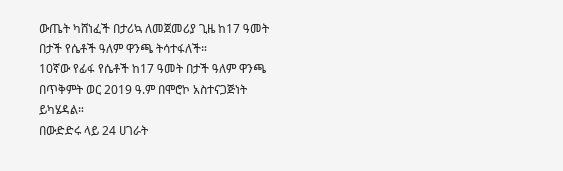ውጤት ካሸነፈች በታሪኳ ለመጀመሪያ ጊዜ ከ17 ዓመት በታች የሴቶች ዓለም ዋንጫ ትሳተፋለች።
10ኛው የፊፋ የሴቶች ከ17 ዓመት በታች ዓለም ዋንጫ በጥቅምት ወር 2019 ዓ.ም በሞሮኮ አስተናጋጅነት ይካሄዳል።
በውድድሩ ላይ 24 ሀገራት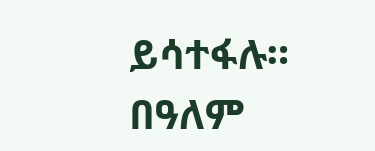ይሳተፋሉ። በዓለም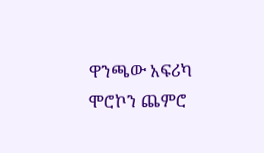ዋንጫው አፍሪካ ሞሮኮን ጨምሮ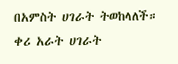በአምስት ሀገራት ትወከላለች። ቀሪ አራት ሀገራት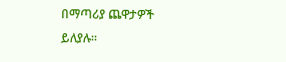በማጣሪያ ጨዋታዎች ይለያሉ።